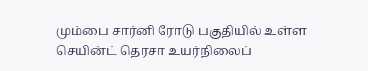மும்பை சார்னி ரோடு பகுதியில் உள்ள செயின்ட் தெரசா உயர்நிலைப்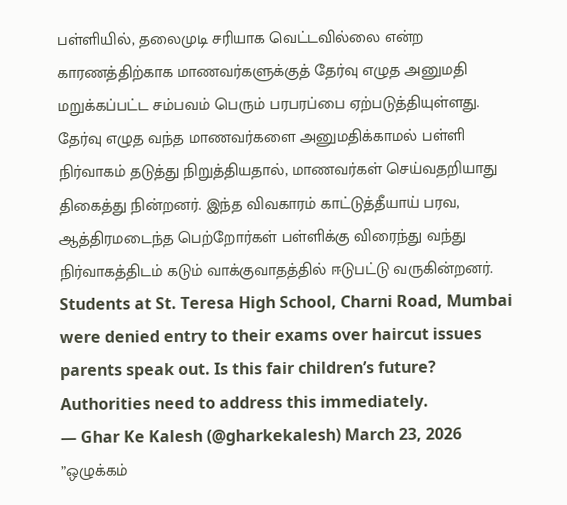பள்ளியில், தலைமுடி சரியாக வெட்டவில்லை என்ற காரணத்திற்காக மாணவர்களுக்குத் தேர்வு எழுத அனுமதி மறுக்கப்பட்ட சம்பவம் பெரும் பரபரப்பை ஏற்படுத்தியுள்ளது. தேர்வு எழுத வந்த மாணவர்களை அனுமதிக்காமல் பள்ளி நிர்வாகம் தடுத்து நிறுத்தியதால், மாணவர்கள் செய்வதறியாது திகைத்து நின்றனர். இந்த விவகாரம் காட்டுத்தீயாய் பரவ, ஆத்திரமடைந்த பெற்றோர்கள் பள்ளிக்கு விரைந்து வந்து நிர்வாகத்திடம் கடும் வாக்குவாதத்தில் ஈடுபட்டு வருகின்றனர்.
Students at St. Teresa High School, Charni Road, Mumbai were denied entry to their exams over haircut issues parents speak out. Is this fair children’s future? Authorities need to address this immediately.
— Ghar Ke Kalesh (@gharkekalesh) March 23, 2026
”ஒழுக்கம்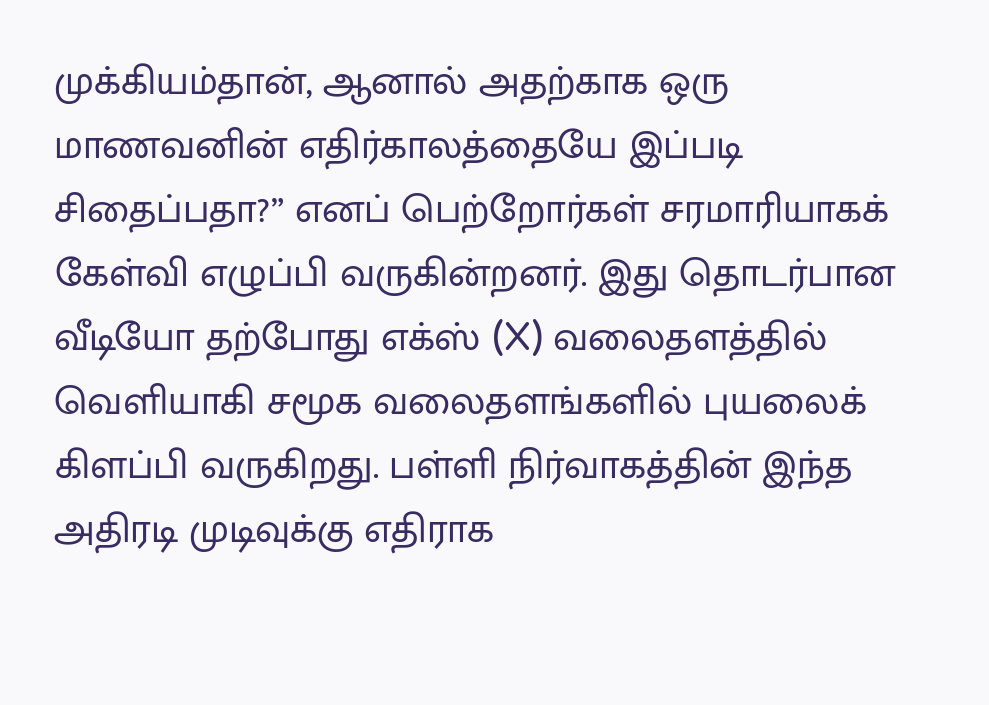முக்கியம்தான், ஆனால் அதற்காக ஒரு மாணவனின் எதிர்காலத்தையே இப்படி சிதைப்பதா?” எனப் பெற்றோர்கள் சரமாரியாகக் கேள்வி எழுப்பி வருகின்றனர். இது தொடர்பான வீடியோ தற்போது எக்ஸ் (X) வலைதளத்தில் வெளியாகி சமூக வலைதளங்களில் புயலைக் கிளப்பி வருகிறது. பள்ளி நிர்வாகத்தின் இந்த அதிரடி முடிவுக்கு எதிராக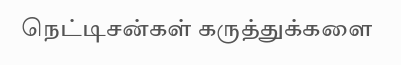நெட்டிசன்கள் கருத்துக்களை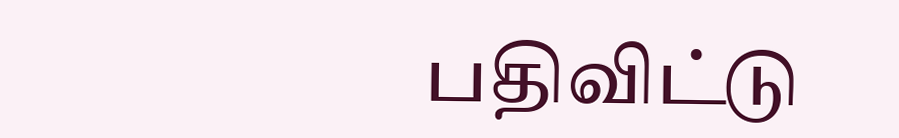பதிவிட்டு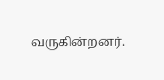வருகின்றனர்.